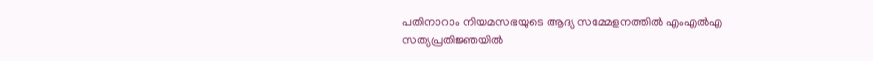പതിനാറാം നിയമസഭയുടെ ആദ്യ സമ്മേളനത്തില്‍ എംഎല്‍എ സത്യപ്രതിജ്ഞയില്‍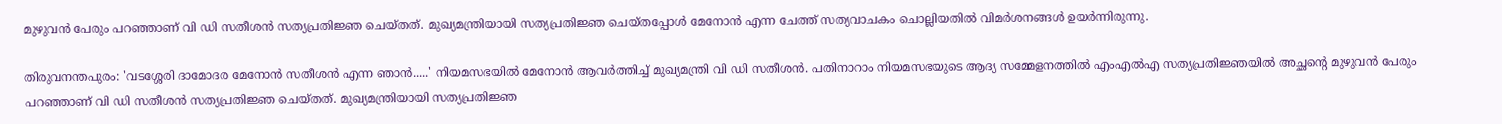മുഴുവന്‍ പേരും പറഞ്ഞാണ് വി ഡി സതീശന്‍ സത്യപ്രതിജ്ഞ ചെയ്തത്. മുഖ്യമന്ത്രിയായി സത്യപ്രതിജ്ഞ ചെയ്തപ്പോള്‍ മേനോൻ എന്ന ചേ‍ത്ത് സത്യവാചകം ചൊല്ലിയതിൽ വിമര്‍ശനങ്ങള്‍ ഉയര്‍ന്നിരുന്നു.

തിരുവനന്തപുരം: 'വടശ്ശേരി ദാമോദര മേനോൻ സതീശൻ എന്ന ഞാൻ.....' നിയമസഭയില്‍ മേനോന്‍ ആവര്‍ത്തിച്ച് മുഖ്യമന്ത്രി വി ഡി സതീശന്‍. പതിനാറാം നിയമസഭയുടെ ആദ്യ സമ്മേളനത്തില്‍ എംഎല്‍എ സത്യപ്രതിജ്ഞയില്‍ അച്ഛന്‍റെ മുഴുവന്‍ പേരും പറഞ്ഞാണ് വി ഡി സതീശന്‍ സത്യപ്രതിജ്ഞ ചെയ്തത്. മുഖ്യമന്ത്രിയായി സത്യപ്രതിജ്ഞ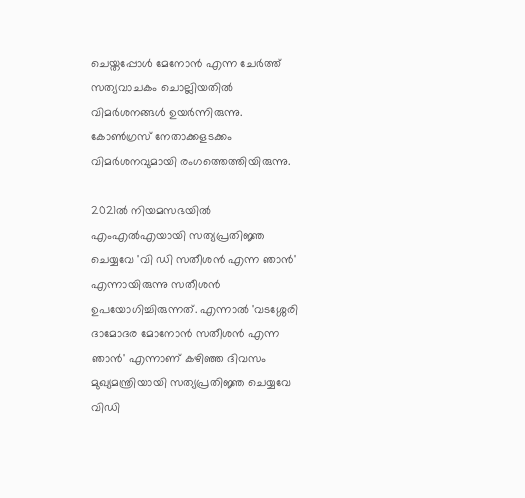ചെയ്തപ്പോള്‍ മേനോൻ എന്ന ചേ‍ര്‍ത്ത് സത്യവാചകം ചൊല്ലിയതിൽ വിമര്‍ശനങ്ങള്‍ ഉയര്‍ന്നിരുന്നു. കോൺഗ്രസ് നേതാക്കളടക്കം വിമർശനവുമായി രംഗത്തെത്തിയിരുന്നു.

2021ൽ നിയമസഭയിൽ എംഎൽഎയായി സത്യപ്രതിജ്ഞ ചെയ്യവേ 'വി ഡി സതീശൻ എന്ന ഞാൻ' എന്നായിരുന്നു സതീശന്‍ ഉപയോഗിച്ചിരുന്നത്. എന്നാൽ 'വടശ്ശേരി ദാമോദര മോനോൻ സതീശൻ എന്ന ഞാൻ' എന്നാണ് കഴിഞ്ഞ ദിവസം മുഖ്യമന്ത്രിയായി സത്യപ്രതിജ്ഞ ചെയ്യവേ വിഡി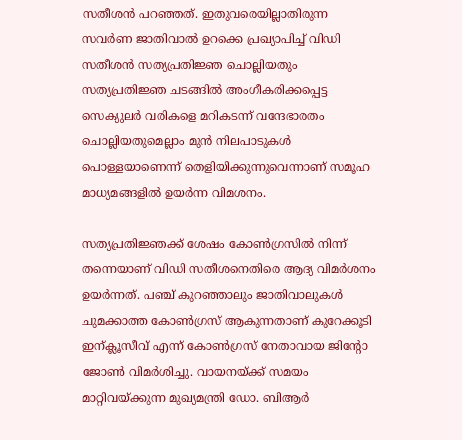സതീശൻ പറഞ്ഞത്. ഇതുവരെയില്ലാതിരുന്ന സവർണ ജാതിവാൽ ഉറക്കെ പ്രഖ്യാപിച്ച് വിഡി സതീശൻ സത്യപ്രതിജ്ഞ ചൊല്ലിയതും സത്യപ്രതിജ്ഞ ചടങ്ങിൽ അംഗീകരിക്കപ്പെട്ട സെക്യുലർ വരികളെ മറികടന്ന് വന്ദേഭാരതം ചൊല്ലിയതുമെല്ലാം മുൻ നിലപാടുകൾ പൊള്ളയാണെന്ന് തെളിയിക്കുന്നുവെന്നാണ് സമൂഹ മാധ്യമങ്ങളിൽ ഉയർന്ന വിമ‍ശനം.

സത്യപ്രതിജ്ഞക്ക് ശേഷം കോൺഗ്രസിൽ നിന്ന് തന്നെയാണ് വിഡി സതീശനെതിരെ ആദ്യ വിമ‍ര്‍ശനം ഉയര്‍ന്നത്. പഞ്ച് കുറഞ്ഞാലും ജാതിവാലുകൾ ചുമക്കാത്ത കോൺഗ്രസ്‌ ആകുന്നതാണ് കുറേക്കൂടി ഇന്ക്ലൂസീവ് എന്ന് കോൺഗ്രസ്‌ നേതാവായ ജിന്‍റോ ജോണ്‍ വിമര്‍ശിച്ചു. വായനയ്ക്ക് സമയം മാറ്റിവയ്ക്കുന്ന മുഖ്യമന്ത്രി ഡോ. ബിആർ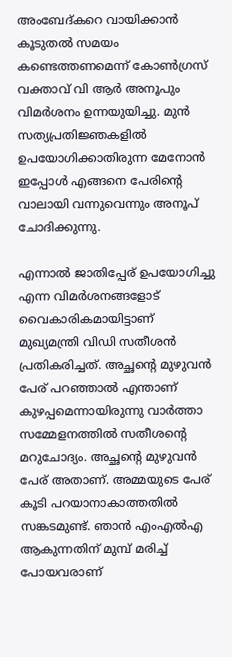അംബേദ്കറെ വായിക്കാൻ കൂടുതൽ സമയം കണ്ടെത്തണമെന്ന് കോൺഗ്രസ് വക്താവ് വി ആർ അനൂപും വിമര്‍ശനം ഉന്നയുയിച്ചു. മുൻ സത്യപ്രതിജ്ഞകളിൽ ഉപയോഗിക്കാതിരുന്ന മേനോൻ ഇപ്പോൾ എങ്ങനെ പേരിന്‍റെ വാലായി വന്നുവെന്നും അനൂപ് ചോദിക്കുന്നു.

എന്നാല്‍ ജാതിപ്പേര് ഉപയോഗിച്ചു എന്ന വിമ‍ർശനങ്ങളോട് വൈകാരികമായിട്ടാണ് മുഖ്യമന്ത്രി വിഡി സതീശൻ പ്രതികരിച്ചത്. അച്ഛന്‍റെ മുഴുവന്‍ പേര് പറഞ്ഞാൽ എന്താണ് കുഴപ്പമെന്നായിരുന്നു വാര്‍ത്താ സമ്മേളനത്തില്‍ സതീശന്‍റെ മറുചോദ്യം. അച്ഛന്‍റെ മുഴുവന്‍ പേര് അതാണ്. അമ്മയുടെ പേര് കൂടി പറയാനാകാത്തതിൽ സങ്കടമുണ്ട്. ഞാൻ എംഎൽഎ ആകുന്നതിന് മുമ്പ് മരിച്ച് പോയവരാണ്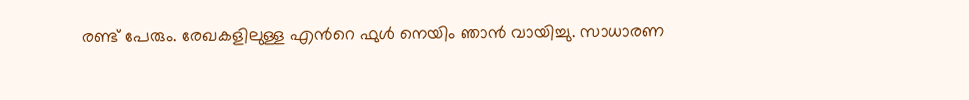രണ്ട് പേരും. രേഖകളിലുള്ള എന്‍റെ ഫുൾ നെയിം ഞാൻ വായിച്ചു. സാധാരണ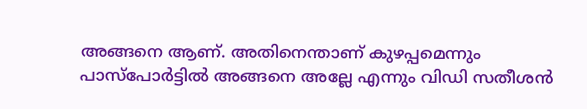അങ്ങനെ ആണ്. അതിനെന്താണ് കുഴപ്പമെന്നും പാസ്പോർട്ടിൽ അങ്ങനെ അല്ലേ എന്നും വിഡി സതീശൻ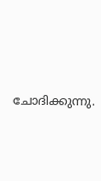ചോദിക്കുന്നു.